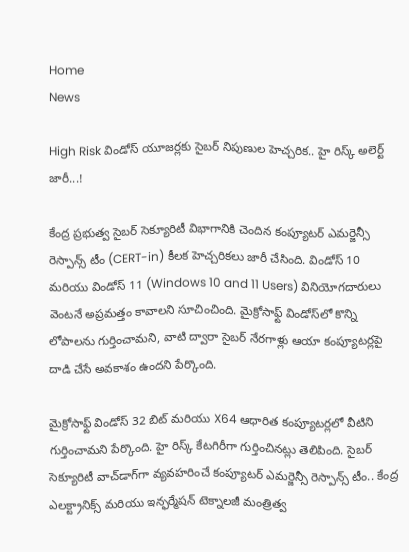Home
News

High Risk విండోస్‌ యూజర్లకు సైబర్‌ నిపుణుల హెచ్చరిక.. హై రిస్క్‌ అలెర్ట్‌ జారీ...!

కేంద్ర ప్రభుత్వ సైబర్‌ సెక్యూరిటీ విభాగానికి చెందిన కంప్యూటర్‌ ఎమర్జెన్సీ రెస్పాన్స్‌ టీం (CERT-in) కీలక హెచ్చరికలు జారీ చేసింది. విండోస్‌ 10 మరియు విండోస్‌ 11 (Windows 10 and 11 Users) వినియోగదారులు వెంటనే అప్రమత్తం కావాలని సూచించింది. మైక్రోసాఫ్ట్ విండోస్‌లో కొన్ని లోపాలను గుర్తించామని, వాటి ద్వారా సైబర్ నేరగాళ్లు ఆయా కంప్యూటర్లపై దాడి చేసే అవకాశం ఉందని పేర్కొంది.

మైక్రోసాఫ్ట్ విండోస్‌ 32 బిట్‌ మరియు X64 ఆధారిత కంప్యూటర్లలో వీటిని గుర్తించామని పేర్కొంది. హై రిస్క్‌ కేటగిరీగా గుర్తించినట్లు తెలిపింది. సైబర్‌ సెక్యూరిటీ వాచ్‌డాగ్‌గా వ్యవహరించే కంప్యూటర్‌ ఎమర్జెన్సీ రెస్పాన్స్‌ టీం.. కేంద్ర ఎలక్ట్రానిక్స్‌ మరియు ఇన్ఫర్మేషన్‌ టెక్నాలజీ మంత్రిత్వ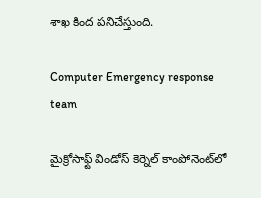శాఖ కింద పనిచేస్తుంది.

Computer Emergency response team

మైక్రోసాఫ్ట్‌ విండోస్‌ కెర్నెల్‌ కాంపోనెంట్‌లో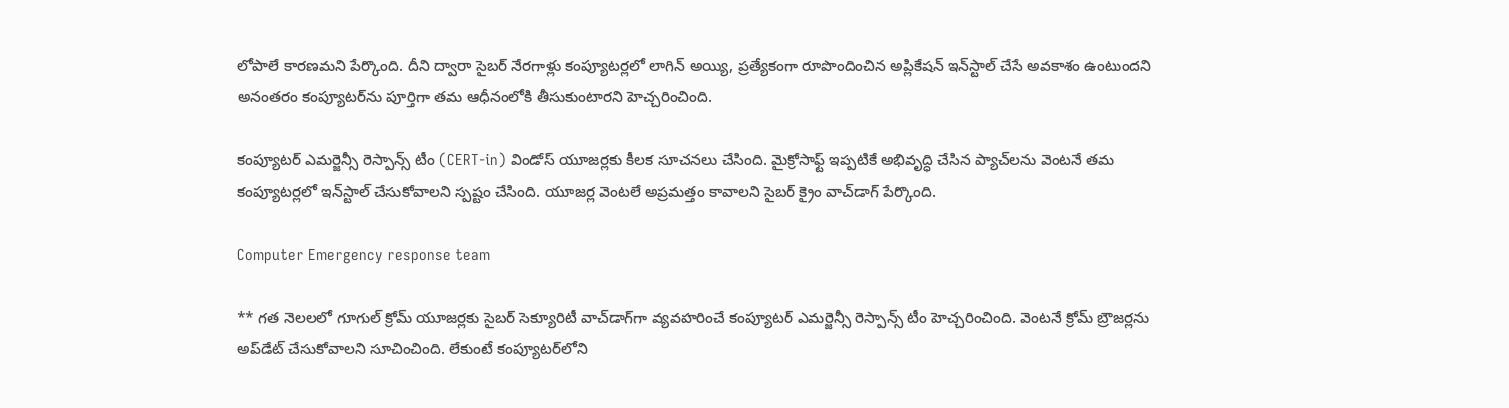లోపాలే కారణమని పేర్కొంది. దీని ద్వారా సైబర్‌ నేరగాళ్లు కంప్యూటర్లలో లాగిన్‌ అయ్యి, ప్రత్యేకంగా రూపొందించిన అప్లికేషన్‌ ఇన్‌స్టాల్‌ చేసే అవకాశం ఉంటుందని అనంతరం కంప్యూటర్‌ను పూర్తిగా తమ ఆధీనంలోకి తీసుకుంటారని హెచ్చరించింది.

కంప్యూటర్‌ ఎమర్జెన్సీ రెస్పాన్స్‌ టీం (CERT-in) విండోస్‌ యూజర్లకు కీలక సూచనలు చేసింది. మైక్రోసాఫ్ట్‌ ఇప్పటికే అభివృద్ధి చేసిన ప్యాచ్‌లను వెంటనే తమ కంప్యూటర్లలో ఇన్‌స్టాల్‌ చేసుకోవాలని స్పష్టం చేసింది. యూజర్ల వెంటలే అప్రమత్తం కావాలని సైబర్‌ క్రైం వాచ్‌డాగ్‌ పేర్కొంది.

Computer Emergency response team

** గత నెలలలో గూగుల్ క్రోమ్‌ యూజర్లకు సైబర్‌ సెక్యూరిటీ వాచ్‌డాగ్‌గా వ్యవహరించే కంప్యూటర్‌ ఎమర్జెన్సీ రెస్పాన్స్‌ టీం హెచ్చరించింది. వెంటనే క్రోమ్‌ బ్రౌజర్లను అప్‌డేట్‌ చేసుకోవాలని సూచించింది. లేకుంటే కంప్యూటర్‌లోని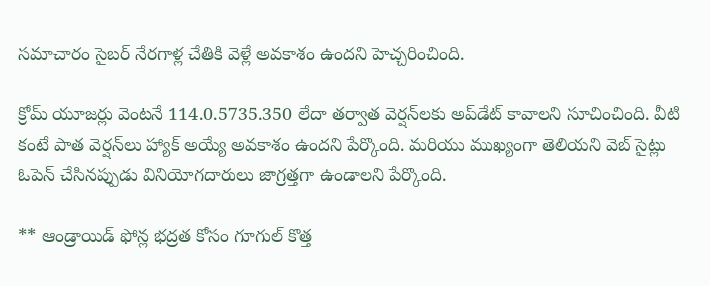సమాచారం సైబర్‌ నేరగాళ్ల చేతికి వెళ్లే అవకాశం ఉందని హెచ్చరించింది.

క్రోమ్‌ యూజర్లు వెంటనే 114.0.5735.350 లేదా తర్వాత వెర్షన్‌లకు అప్‌డేట్‌ కావాలని సూచించింది. వీటి కంటే పాత వెర్షన్‌లు హ్యాక్‌ అయ్యే అవకాశం ఉందని పేర్కొంది. మరియు ముఖ్యంగా తెలియని వెబ్‌ సైట్లు ఓపెన్‌ చేసినప్పుడు వినియోగదారులు జాగ్రత్తగా ఉండాలని పేర్కొంది.

** ఆండ్రాయిడ్‌ ఫోన్ల భద్రత కోసం గూగుల్‌ కొత్త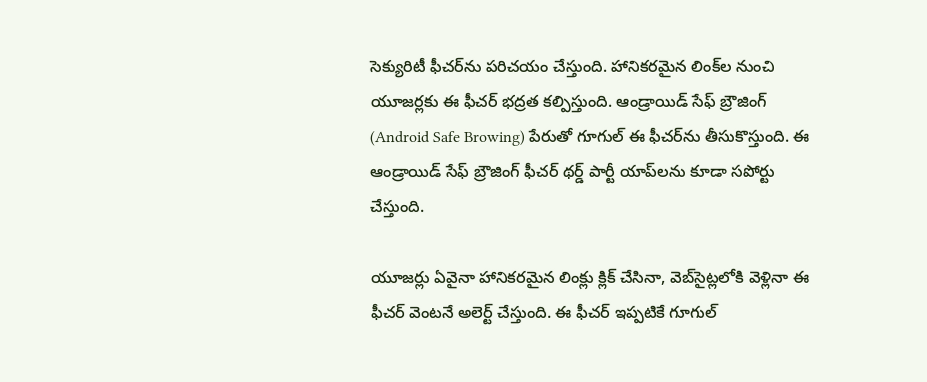సెక్యురిటీ ఫీచర్‌ను పరిచయం చేస్తుంది. హానికరమైన లింక్‌ల నుంచి యూజర్లకు ఈ ఫీచర్‌ భద్రత కల్పిస్తుంది. ఆండ్రాయిడ్‌ సేఫ్‌ బ్రౌజింగ్ (Android Safe Browing) పేరుతో గూగుల్‌ ఈ ఫీచర్‌ను తీసుకొస్తుంది. ఈ ఆండ్రాయిడ్‌ సేఫ్‌ బ్రౌజింగ్ ఫీచర్‌ థర్డ్‌ పార్టీ యాప్‌లను కూడా సపోర్టు చేస్తుంది.

యూజర్లు ఏవైనా హానికరమైన లింక్లు క్లిక్‌ చేసినా, వెబ్‌సైట్లలోకి వెళ్లినా ఈ ఫీచర్‌ వెంటనే అలెర్ట్‌ చేస్తుంది. ఈ ఫీచర్‌ ఇప్పటికే గూగుల్‌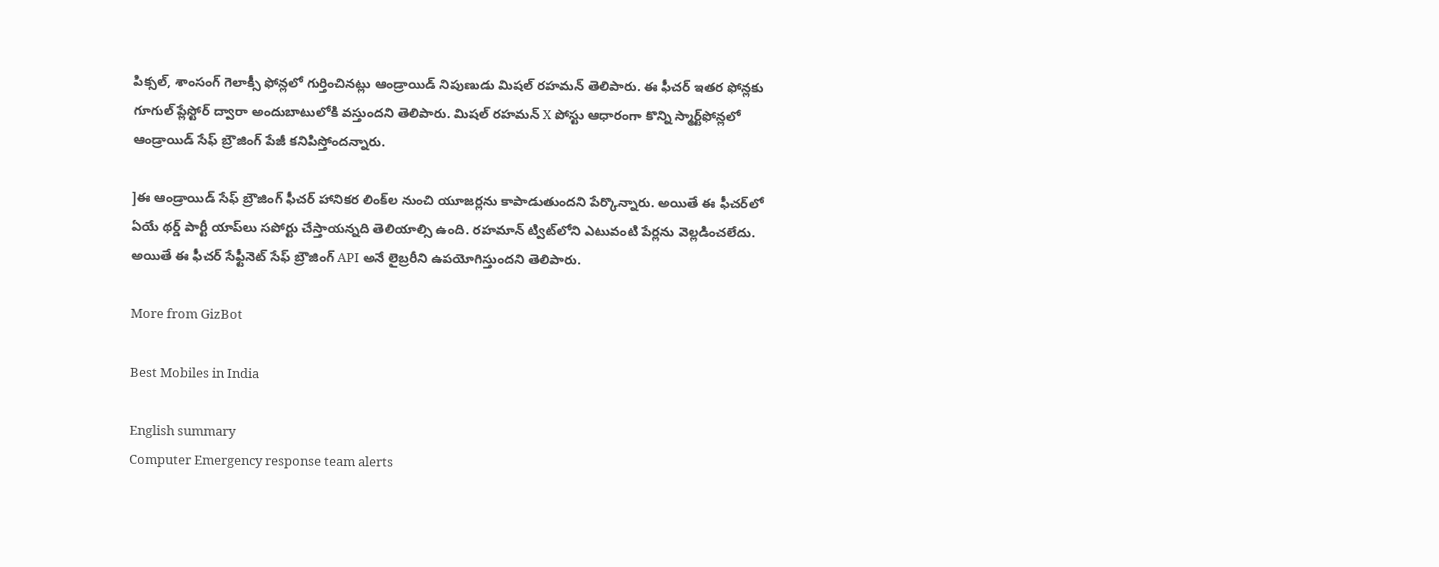పిక్సల్‌, శాంసంగ్‌ గెలాక్సీ ఫోన్లలో గుర్తించినట్లు ఆండ్రాయిడ్ నిపుణుడు మిషల్‌ రహమన్‌ తెలిపారు. ఈ ఫీచర్‌ ఇతర ఫోన్లకు గూగుల్‌ ప్లేస్టోర్ ద్వారా అందుబాటులోకి వస్తుందని తెలిపారు. మిషల్‌ రహమన్‌ X పోస్టు ఆధారంగా కొన్ని స్మార్ట్‌ఫోన్లలో ఆండ్రాయిడ్‌ సేఫ్‌ బ్రౌజింగ్‌ పేజీ కనిపిస్తోందన్నారు.

]ఈ ఆండ్రాయిడ్‌ సేఫ్‌ బ్రౌజింగ్ ఫీచర్‌ హానికర లింక్‌ల నుంచి యూజర్లను కాపాడుతుందని పేర్కొన్నారు. అయితే ఈ ఫీచర్‌లో ఏయే థర్డ్‌ పార్టీ యాప్‌లు సపోర్టు చేస్తాయన్నది తెలియాల్సి ఉంది. రహమాన్ ట్విట్‌లోని ఎటువంటి పేర్లను వెల్లడించలేదు. అయితే ఈ ఫీచర్‌ సేఫ్టీనెట్‌ సేఫ్‌ బ్రౌజింగ్‌ API అనే లైబ్రరీని ఉపయోగిస్తుందని తెలిపారు.

More from GizBot

Best Mobiles in India

English summary
Computer Emergency response team alerts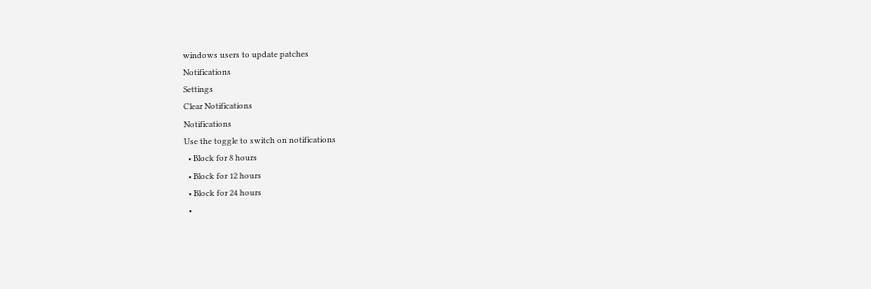windows users to update patches
Notifications
Settings
Clear Notifications
Notifications
Use the toggle to switch on notifications
  • Block for 8 hours
  • Block for 12 hours
  • Block for 24 hours
  •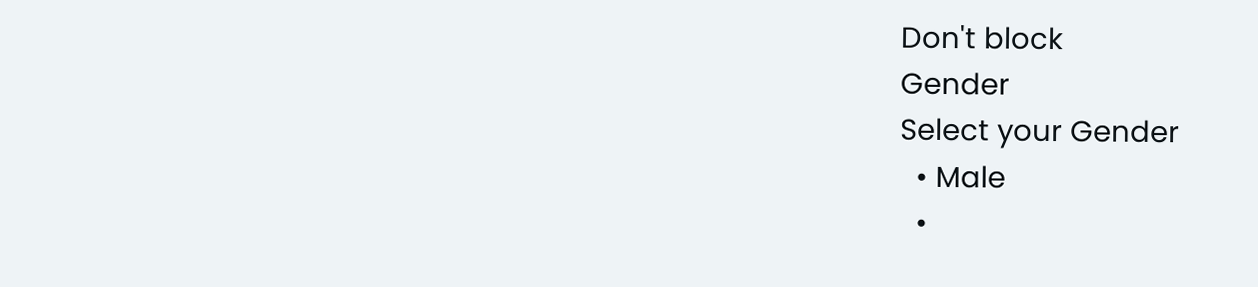Don't block
Gender
Select your Gender
  • Male
  •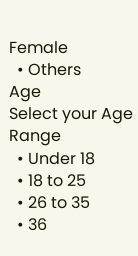Female
  • Others
Age
Select your Age Range
  • Under 18
  • 18 to 25
  • 26 to 35
  • 36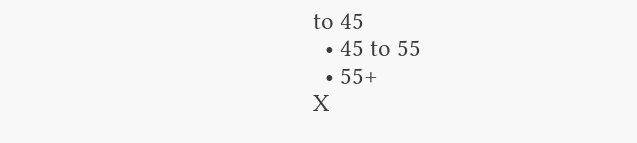to 45
  • 45 to 55
  • 55+
X